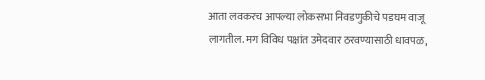आता लवकरच आपल्या लोकसभा निवडणुकीचे पडघम वाजू लागतील. मग विविध पक्षांत उमेदवार ठरवण्यासाठी धावपळ,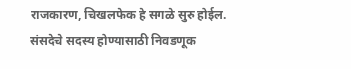राजकारण, चिखलफेक हे सगळे सुरु होईल. संसदेचे सदस्य होण्यासाठी निवडणूक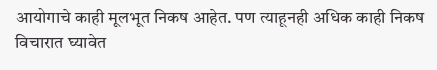आयोगाचे काही मूलभूत निकष आहेत. पण त्याहूनही अधिक काही निकष विचारात घ्यावेत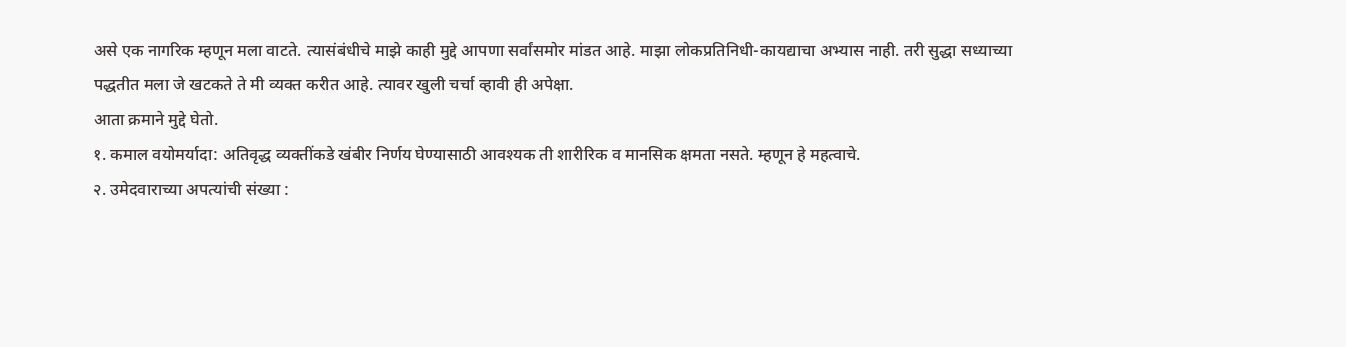असे एक नागरिक म्हणून मला वाटते. त्यासंबंधीचे माझे काही मुद्दे आपणा सर्वांसमोर मांडत आहे. माझा लोकप्रतिनिधी-कायद्याचा अभ्यास नाही. तरी सुद्धा सध्याच्या पद्धतीत मला जे खटकते ते मी व्यक्त करीत आहे. त्यावर खुली चर्चा व्हावी ही अपेक्षा.
आता क्रमाने मुद्दे घेतो.
१. कमाल वयोमर्यादा: अतिवृद्ध व्यक्तींकडे खंबीर निर्णय घेण्यासाठी आवश्यक ती शारीरिक व मानसिक क्षमता नसते. म्हणून हे महत्वाचे.
२. उमेदवाराच्या अपत्यांची संख्या :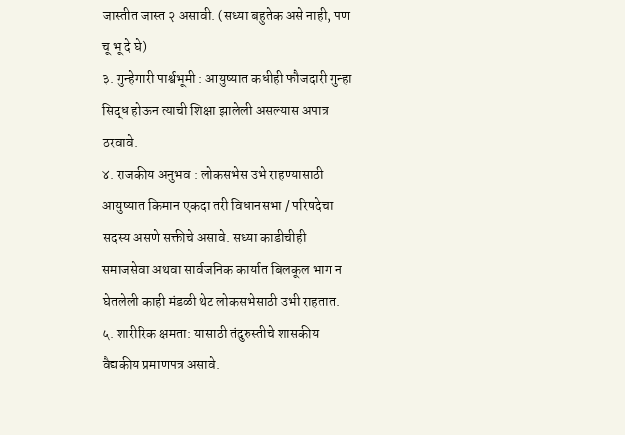जास्तीत जास्त २ असावी. (सध्या बहुतेक असे नाही, पण चू भू दे घे)
३. गुन्हेगारी पार्श्वभूमी : आयुष्यात कधीही फौजदारी गुन्हा सिद्ध होऊन त्याची शिक्षा झालेली असल्यास अपात्र ठरवावे.
४. राजकीय अनुभव : लोकसभेस उभे राहण्यासाठी आयुष्यात किमान एकदा तरी विधानसभा / परिषदेचा सदस्य असणे सक्तीचे असावे. सध्या काडीचीही समाजसेवा अथवा सार्वजनिक कार्यात बिलकूल भाग न घेतलेली काही मंडळी थेट लोकसभेसाठी उभी राहतात.
५. शारीरिक क्षमता: यासाठी तंदुरुस्तीचे शासकीय वैद्यकीय प्रमाणपत्र असावे.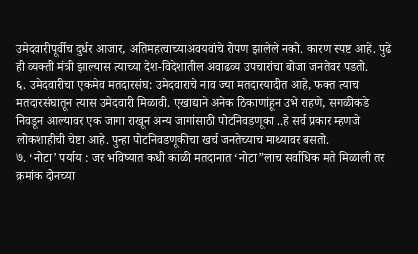उमेदवारीपूर्वीच दुर्धर आजार, अतिमहत्वाच्याअवयवांचे रोपण झालेले नको. कारण स्पष्ट आहे. पुढे ही व्यक्ती मंत्री झाल्यास त्याच्या देश-विदेशातील अवाढव्य उपचारांचा बोजा जनतेवर पडतो.
६. उमेदवारीचा एकमेव मतदारसंघ: उमेदवाराचे नाव ज्या मतदारयादीत आहे, फक्त त्याच मतदारसंघातून त्यास उमेदवारी मिळावी. एखाद्याने अनेक ठिकाणांहून उभे राहणे, सगळीकडे निवडून आल्यावर एक जागा राखून अन्य जागांसाठी पोटनिवडणूका ..हे सर्व प्रकार म्हणजे लोकशाहीची चेष्टा आहे. पुन्हा पोटनिवडणूकीचा खर्च जनतेच्याच माथ्यावर बसतो.
७. ‘नोटा’ पर्याय : जर भविष्यात कधी काळी मतदानात ‘नोटा”लाच सर्वाधिक मते मिळाली तर क्रमांक दोनच्या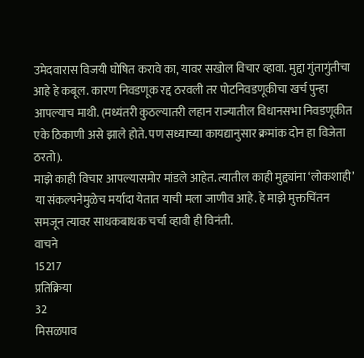उमेदवारास विजयी घोषित करावे का, यावर सखोल विचार व्हावा. मुद्दा गुंतागुंतीचा आहे हे कबूल. कारण निवडणूक रद्द ठरवली तर पोटनिवडणूकीचा खर्च पुन्हा आपल्याच माथी. (मध्यंतरी कुठल्यातरी लहान राज्यातील विधानसभा निवडणूकीत एके ठिकाणी असे झाले होते. पण सध्याच्या कायद्यानुसार क्रमांक दोन हा विजेता ठरतो).
माझे काही विचार आपल्यासमोर मांडले आहेत. त्यातील काही मुद्द्यांना ‘लोकशाही’ या संकल्पनेमुळेच मर्यादा येतात याची मला जाणीव आहे. हे माझे मुक्तचिंतन समजून त्यावर साधकबाधक चर्चा व्हावी ही विनंती.
वाचने
15217
प्रतिक्रिया
32
मिसळपाव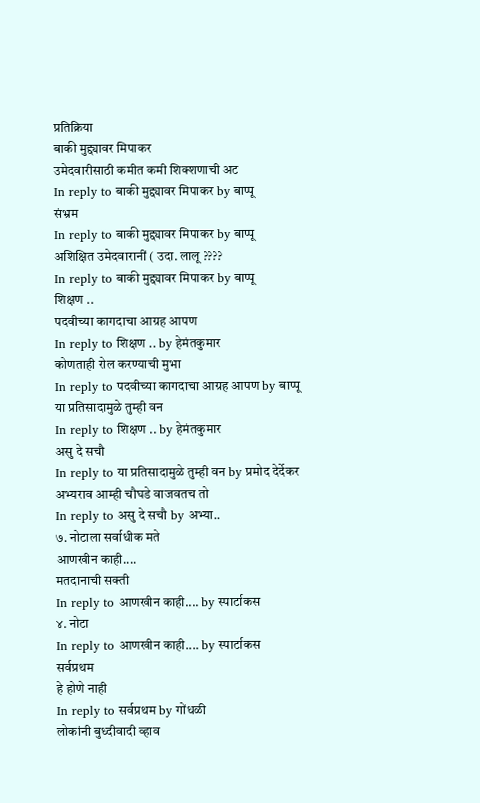प्रतिक्रिया
बाकी मुद्द्यावर मिपाकर
उमेदवारीसाठी कमीत कमी शिक्शणाची अट
In reply to बाकी मुद्द्यावर मिपाकर by बाप्पू
संभ्रम
In reply to बाकी मुद्द्यावर मिपाकर by बाप्पू
अशिक्षित उमेदवारानीं ( उदा. लालू ????
In reply to बाकी मुद्द्यावर मिपाकर by बाप्पू
शिक्षण ..
पदवीच्या कागदाचा आग्रह आपण
In reply to शिक्षण .. by हेमंतकुमार
कोणताही रोल करण्याची मुभा
In reply to पदवीच्या कागदाचा आग्रह आपण by बाप्पू
या प्रतिसादामुळे तुम्ही वन
In reply to शिक्षण .. by हेमंतकुमार
असु दे सचौ
In reply to या प्रतिसादामुळे तुम्ही वन by प्रमोद देर्देकर
अभ्यराव आम्ही चौघडे वाजवतच तो
In reply to असु दे सचौ by अभ्या..
७. नोटाला सर्वाधीक मते
आणखीन काही....
मतदानाची सक्ती
In reply to आणखीन काही.... by स्पार्टाकस
४. नोटा
In reply to आणखीन काही.... by स्पार्टाकस
सर्वप्रथम
हे होणे नाही
In reply to सर्वप्रथम by गोंधळी
लोकांनी बुध्दीवादी व्हाव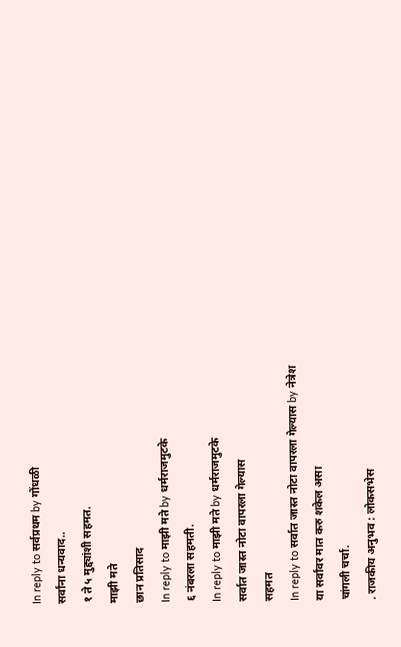In reply to सर्वप्रथम by गोंधळी
सर्वांना धन्यवाद..
१ ते ५ मुद्द्यांशी सहमत.
माझी मते
छान प्रतिसाद
In reply to माझी मते by धर्मराजमुटके
६ नंबरला सहमती.
In reply to माझी मते by धर्मराजमुटके
सर्वात जास्त नोटा वापरला गेल्यास
सहमत
In reply to सर्वात जास्त नोटा वापरला गेल्यास by नेत्रेश
या सर्वांवर मात करु शकेल असा
चांगली चर्चा.
. राजकीय अनुभव : लोकसभेस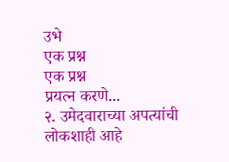उभे
एक प्रश्न
एक प्रश्न
प्रयत्न करणे...
२. उमेदवाराच्या अपत्यांची
लोकशाही आहे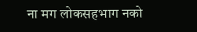ना मग लोकसहभाग नको